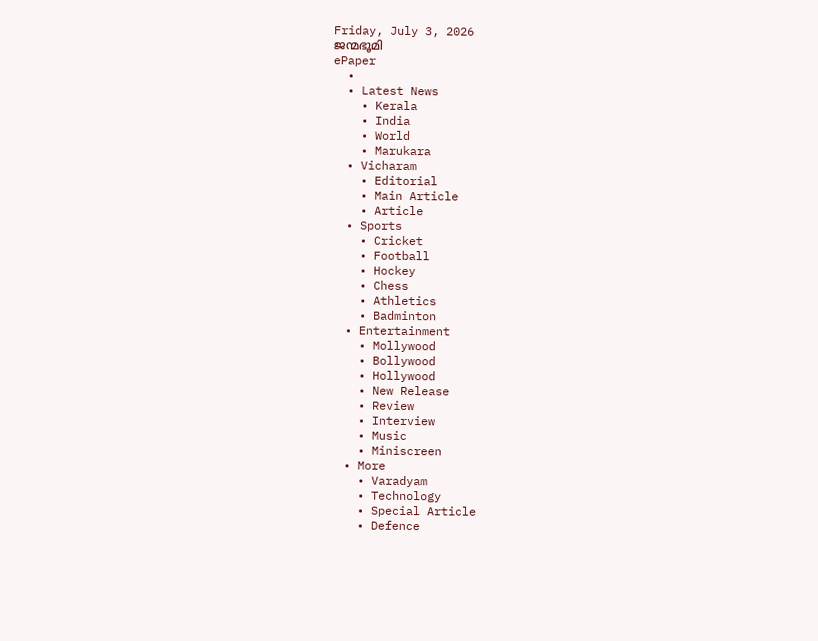Friday, July 3, 2026
ജന്മഭൂമി
ePaper
  •
  • Latest News
    • Kerala
    • India
    • World
    • Marukara
  • Vicharam
    • Editorial
    • Main Article
    • Article
  • Sports
    • Cricket
    • Football
    • Hockey
    • Chess
    • Athletics
    • Badminton
  • Entertainment
    • Mollywood
    • Bollywood
    • Hollywood
    • New Release
    • Review
    • Interview
    • Music
    • Miniscreen
  • More
    • Varadyam
    • Technology
    • Special Article
    • Defence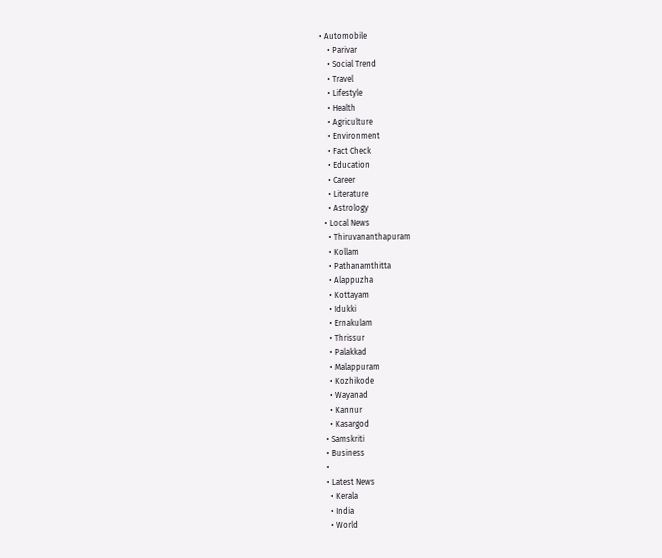• Automobile
    • Parivar
    • Social Trend
    • Travel
    • Lifestyle
    • Health
    • Agriculture
    • Environment
    • Fact Check
    • Education
    • Career
    • Literature
    • Astrology
  • Local News
    • Thiruvananthapuram
    • Kollam
    • Pathanamthitta
    • Alappuzha
    • Kottayam
    • Idukki
    • Ernakulam
    • Thrissur
    • Palakkad
    • Malappuram
    • Kozhikode
    • Wayanad
    • Kannur
    • Kasargod
  • Samskriti
  • Business
  •
  • Latest News
    • Kerala
    • India
    • World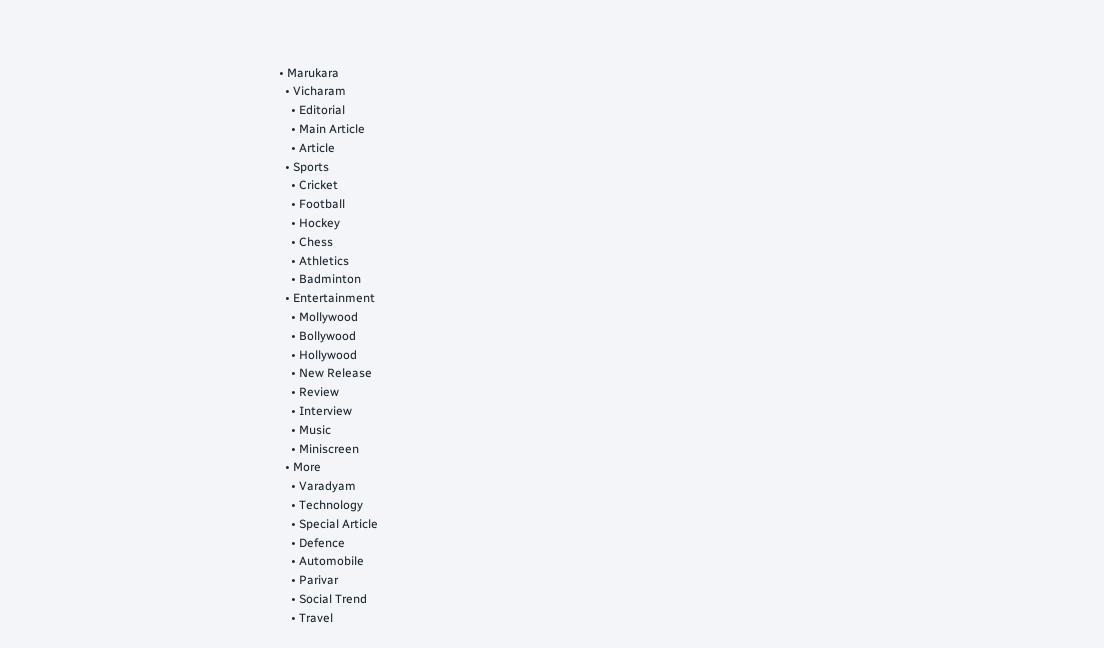• Marukara
  • Vicharam
    • Editorial
    • Main Article
    • Article
  • Sports
    • Cricket
    • Football
    • Hockey
    • Chess
    • Athletics
    • Badminton
  • Entertainment
    • Mollywood
    • Bollywood
    • Hollywood
    • New Release
    • Review
    • Interview
    • Music
    • Miniscreen
  • More
    • Varadyam
    • Technology
    • Special Article
    • Defence
    • Automobile
    • Parivar
    • Social Trend
    • Travel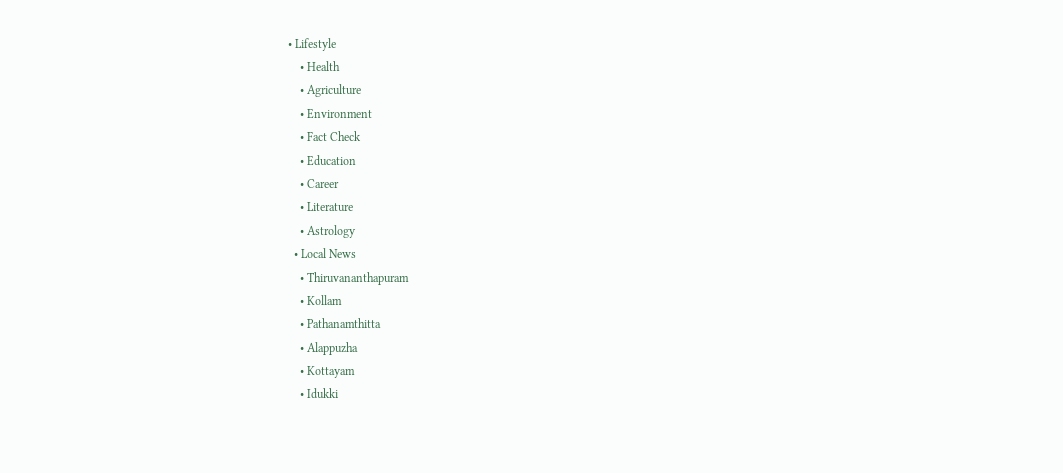• Lifestyle
    • Health
    • Agriculture
    • Environment
    • Fact Check
    • Education
    • Career
    • Literature
    • Astrology
  • Local News
    • Thiruvananthapuram
    • Kollam
    • Pathanamthitta
    • Alappuzha
    • Kottayam
    • Idukki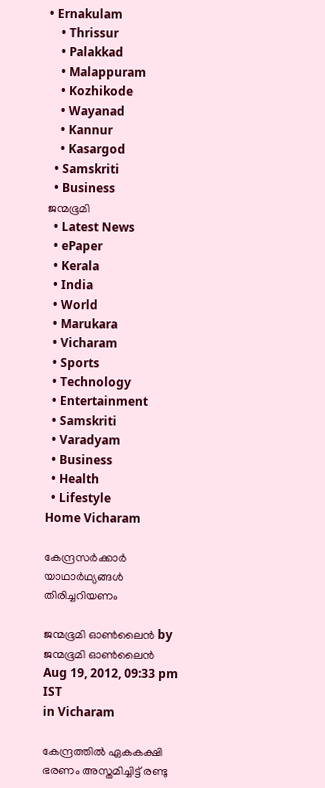• Ernakulam
    • Thrissur
    • Palakkad
    • Malappuram
    • Kozhikode
    • Wayanad
    • Kannur
    • Kasargod
  • Samskriti
  • Business
ജന്മഭൂമി
  • Latest News
  • ePaper
  • Kerala
  • India
  • World
  • Marukara
  • Vicharam
  • Sports
  • Technology
  • Entertainment
  • Samskriti
  • Varadyam
  • Business
  • Health
  • Lifestyle
Home Vicharam

കേന്ദ്രസര്‍ക്കാര്‍ യാഥാര്‍ഥ്യങ്ങള്‍ തിരിച്ചറിയണം

ജന്മഭൂമി ഓണ്‍ലൈന്‍ by ജന്മഭൂമി ഓണ്‍ലൈന്‍
Aug 19, 2012, 09:33 pm IST
in Vicharam

കേന്ദ്രത്തില്‍ ഏകകക്ഷി ഭരണം അസ്തമിച്ചിട്ട്‌ രണ്ടു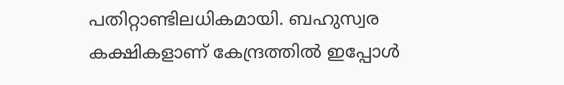പതിറ്റാണ്ടിലധികമായി. ബഹുസ്വര കക്ഷികളാണ്‌ കേന്ദ്രത്തില്‍ ഇപ്പോള്‍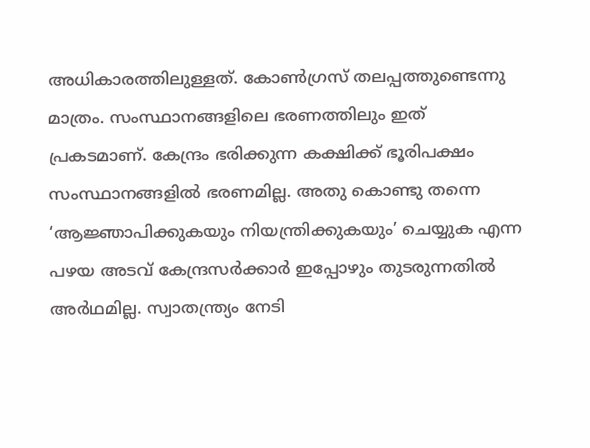അധികാരത്തിലുള്ളത്‌. കോണ്‍ഗ്രസ്‌ തലപ്പത്തുണ്ടെന്നു മാത്രം. സംസ്ഥാനങ്ങളിലെ ഭരണത്തിലും ഇത്‌ പ്രകടമാണ്‌. കേന്ദ്രം ഭരിക്കുന്ന കക്ഷിക്ക്‌ ഭൂരിപക്ഷം സംസ്ഥാനങ്ങളില്‍ ഭരണമില്ല. അതു കൊണ്ടു തന്നെ ‘ആജ്ഞാപിക്കുകയും നിയന്ത്രിക്കുകയും’ ചെയ്യുക എന്ന പഴയ അടവ്‌ കേന്ദ്രസര്‍ക്കാര്‍ ഇപ്പോഴും തുടരുന്നതില്‍ അര്‍ഥമില്ല. സ്വാതന്ത്ര്യം നേടി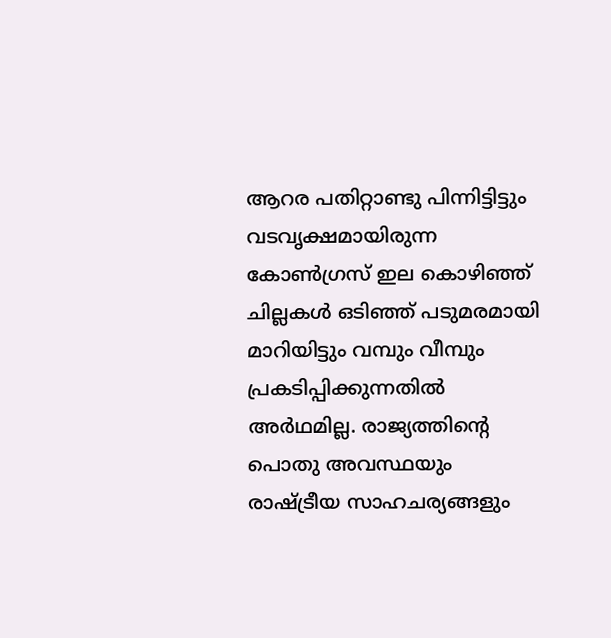ആറര പതിറ്റാണ്ടു പിന്നിട്ടിട്ടും വടവൃക്ഷമായിരുന്ന കോണ്‍ഗ്രസ്‌ ഇല കൊഴിഞ്ഞ്‌ ചില്ലകള്‍ ഒടിഞ്ഞ്‌ പടുമരമായി മാറിയിട്ടും വമ്പും വീമ്പും പ്രകടിപ്പിക്കുന്നതില്‍ അര്‍ഥമില്ല. രാജ്യത്തിന്റെ പൊതു അവസ്ഥയും രാഷ്‌ട്രീയ സാഹചര്യങ്ങളും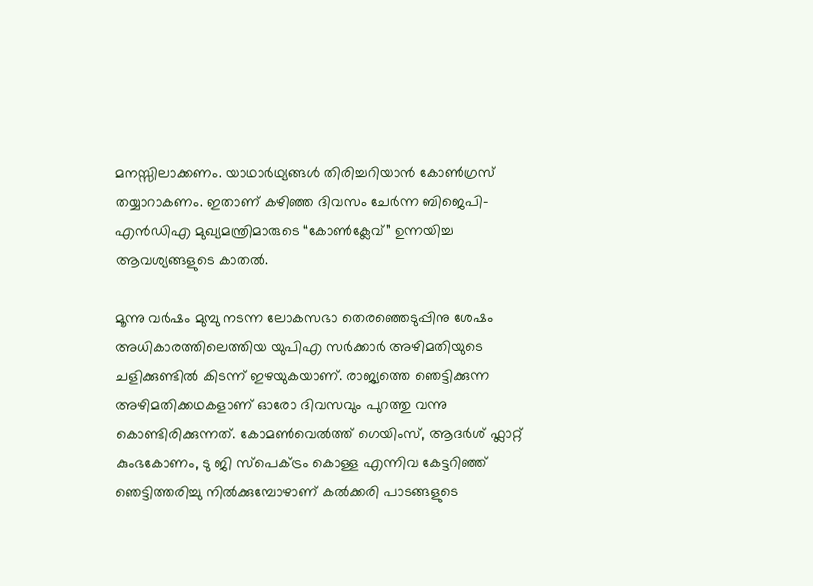മനസ്സിലാക്കണം. യാഥാര്‍ഥ്യങ്ങള്‍ തിരിച്ചറിയാന്‍ കോണ്‍ഗ്രസ്‌ തയ്യാറാകണം. ഇതാണ്‌ കഴിഞ്ഞ ദിവസം ചേര്‍ന്ന ബിജെപി-എന്‍ഡിഎ മുഖ്യമന്ത്രിമാരുടെ “കോണ്‍ക്ലേവ്‌” ഉന്നയിച്ച ആവശ്യങ്ങളുടെ കാതല്‍.

മൂന്നു വര്‍ഷം മുമ്പു നടന്ന ലോകസഭാ തെരഞ്ഞെടുപ്പിനു ശേഷം അധികാരത്തിലെത്തിയ യുപിഎ സര്‍ക്കാര്‍ അഴിമതിയുടെ ചളിക്കുണ്ടില്‍ കിടന്ന്‌ ഇഴയുകയാണ്‌. രാജ്യത്തെ ഞെട്ടിക്കുന്ന അഴിമതിക്കഥകളാണ്‌ ഓരോ ദിവസവും പുറത്തു വന്നു കൊണ്ടിരിക്കുന്നത്‌. കോമണ്‍വെല്‍ത്ത്‌ ഗെയിംസ്‌, ആദര്‍ശ്‌ ഫ്ലാറ്റ്‌ കുംഭകോണം, ടു ജി സ്പെക്ട്രം കൊള്ള എന്നിവ കേട്ടറിഞ്ഞ്‌ ഞെട്ടിത്തരിച്ചു നില്‍ക്കുമ്പോഴാണ്‌ കല്‍ക്കരി പാടങ്ങളുടെ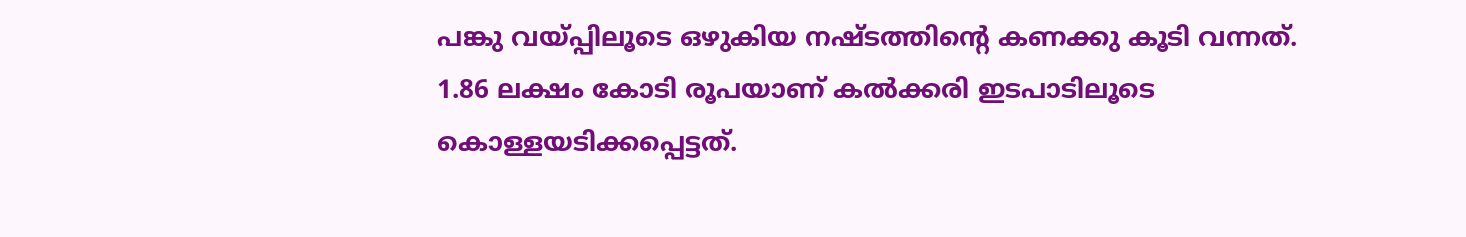പങ്കു വയ്‌പ്പിലൂടെ ഒഴുകിയ നഷ്ടത്തിന്റെ കണക്കു കൂടി വന്നത്‌. 1.86 ലക്ഷം കോടി രൂപയാണ്‌ കല്‍ക്കരി ഇടപാടിലൂടെ കൊള്ളയടിക്കപ്പെട്ടത്‌.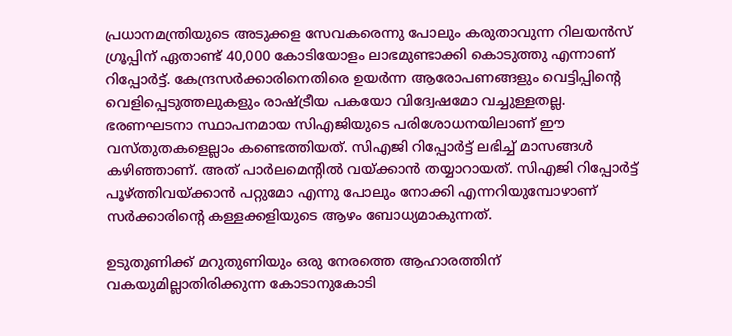പ്രധാനമന്ത്രിയുടെ അടുക്കള സേവകരെന്നു പോലും കരുതാവുന്ന റിലയന്‍സ്‌ ഗ്രൂപ്പിന്‌ ഏതാണ്ട്‌ 40,000 കോടിയോളം ലാഭമുണ്ടാക്കി കൊടുത്തു എന്നാണ്‌ റിപ്പോര്‍ട്ട്‌. കേന്ദ്രസര്‍ക്കാരിനെതിരെ ഉയര്‍ന്ന ആരോപണങ്ങളും വെട്ടിപ്പിന്റെ വെളിപ്പെടുത്തലുകളും രാഷ്‌ട്രീയ പകയോ വിദ്വേഷമോ വച്ചുള്ളതല്ല. ഭരണഘടനാ സ്ഥാപനമായ സിഎജിയുടെ പരിശോധനയിലാണ്‌ ഈ വസ്തുതകളെല്ലാം കണ്ടെത്തിയത്‌. സിഎജി റിപ്പോര്‍ട്ട്‌ ലഭിച്ച്‌ മാസങ്ങള്‍ കഴിഞ്ഞാണ്‌. അത്‌ പാര്‍ലമെന്റില്‍ വയ്‌ക്കാന്‍ തയ്യാറായത്‌. സിഎജി റിപ്പോര്‍ട്ട്‌ പൂഴ്‌ത്തിവയ്‌ക്കാന്‍ പറ്റുമോ എന്നു പോലും നോക്കി എന്നറിയുമ്പോഴാണ്‌ സര്‍ക്കാരിന്റെ കള്ളക്കളിയുടെ ആഴം ബോധ്യമാകുന്നത്‌.

ഉടുതുണിക്ക്‌ മറുതുണിയും ഒരു നേരത്തെ ആഹാരത്തിന്‌ വകയുമില്ലാതിരിക്കുന്ന കോടാനുകോടി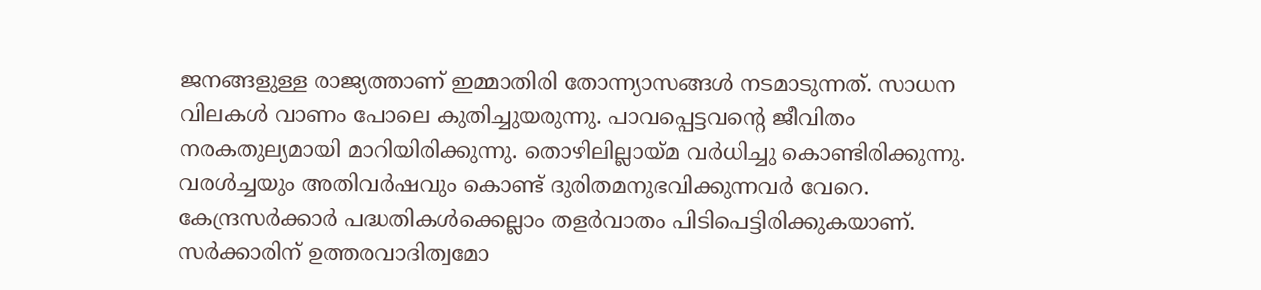ജനങ്ങളുള്ള രാജ്യത്താണ്‌ ഇമ്മാതിരി തോന്ന്യാസങ്ങള്‍ നടമാടുന്നത്‌. സാധന വിലകള്‍ വാണം പോലെ കുതിച്ചുയരുന്നു. പാവപ്പെട്ടവന്റെ ജീവിതം നരകതുല്യമായി മാറിയിരിക്കുന്നു. തൊഴിലില്ലായ്‌മ വര്‍ധിച്ചു കൊണ്ടിരിക്കുന്നു. വരള്‍ച്ചയും അതിവര്‍ഷവും കൊണ്ട്‌ ദുരിതമനുഭവിക്കുന്നവര്‍ വേറെ. കേന്ദ്രസര്‍ക്കാര്‍ പദ്ധതികള്‍ക്കെല്ലാം തളര്‍വാതം പിടിപെട്ടിരിക്കുകയാണ്‌. സര്‍ക്കാരിന്‌ ഉത്തരവാദിത്വമോ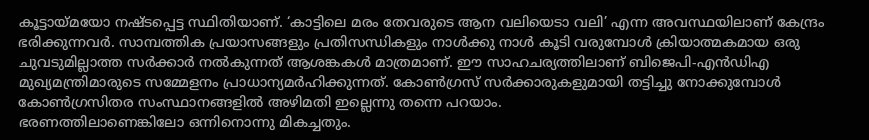കൂട്ടായ്‌മയോ നഷ്ടപ്പെട്ട സ്ഥിതിയാണ്‌. ‘കാട്ടിലെ മരം തേവരുടെ ആന വലിയെടാ വലി’ എന്ന അവസ്ഥയിലാണ്‌ കേന്ദ്രം ഭരിക്കുന്നവര്‍. സാമ്പത്തിക പ്രയാസങ്ങളും പ്രതിസന്ധികളും നാള്‍ക്കു നാള്‍ കൂടി വരുമ്പോള്‍ ക്രിയാത്മകമായ ഒരു ചുവടുമില്ലാത്ത സര്‍ക്കാര്‍ നല്‍കുന്നത്‌ ആശങ്കകള്‍ മാത്രമാണ്‌. ഈ സാഹചര്യത്തിലാണ്‌ ബിജെപി-എന്‍ഡിഎ മുഖ്യമന്ത്രിമാരുടെ സമ്മേളനം പ്രാധാന്യമര്‍ഹിക്കുന്നത്‌. കോണ്‍ഗ്രസ്‌ സര്‍ക്കാരുകളുമായി തട്ടിച്ചു നോക്കുമ്പോള്‍ കോണ്‍ഗ്രസിതര സംസ്ഥാനങ്ങളില്‍ അഴിമതി ഇല്ലെന്നു തന്നെ പറയാം.
ഭരണത്തിലാണെങ്കിലോ ഒന്നിനൊന്നു മികച്ചതും.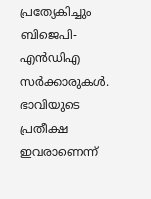പ്രത്യേകിച്ചും ബിജെപി-എന്‍ഡിഎ സര്‍ക്കാരുകള്‍. ഭാവിയുടെ പ്രതീക്ഷ ഇവരാണെന്ന്‌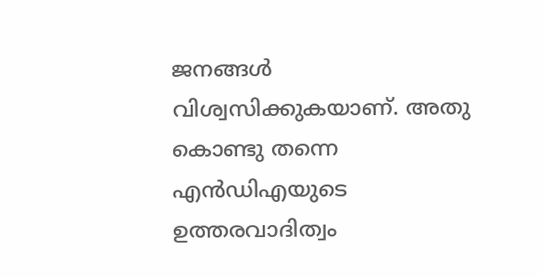ജനങ്ങള്‍ വിശ്വസിക്കുകയാണ്‌. അതു കൊണ്ടു തന്നെ എന്‍ഡിഎയുടെ ഉത്തരവാദിത്വം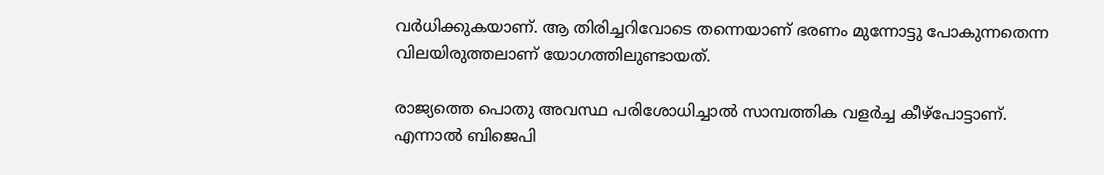വര്‍ധിക്കുകയാണ്‌. ആ തിരിച്ചറിവോടെ തന്നെയാണ്‌ ഭരണം മുന്നോട്ടു പോകുന്നതെന്ന വിലയിരുത്തലാണ്‌ യോഗത്തിലുണ്ടായത്‌.

രാജ്യത്തെ പൊതു അവസ്ഥ പരിശോധിച്ചാല്‍ സാമ്പത്തിക വളര്‍ച്ച കീഴ്പോട്ടാണ്‌. എന്നാല്‍ ബിജെപി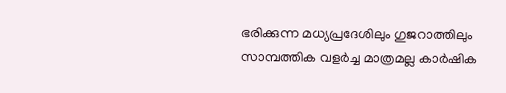ഭരിക്കുന്ന മധ്യപ്രദേശിലും ഗുജറാത്തിലും സാമ്പത്തിക വളര്‍ച്ച മാത്രമല്ല കാര്‍ഷിക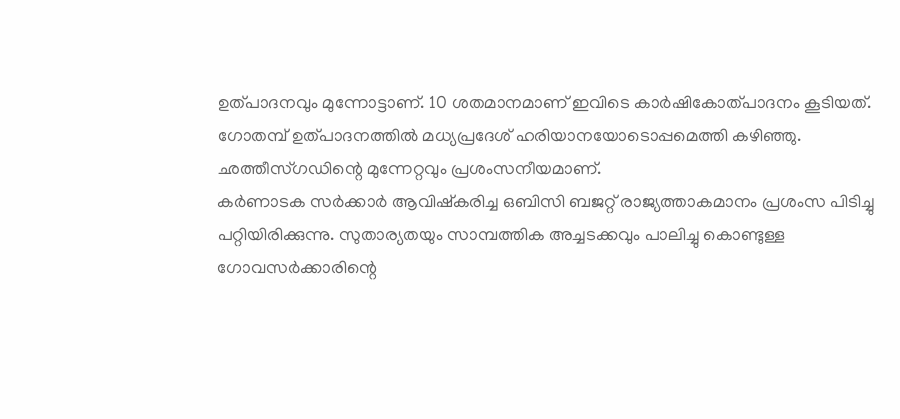ഉത്പാദനവും മുന്നോട്ടാണ്‌. 10 ശതമാനമാണ്‌ ഇവിടെ കാര്‍ഷികോത്പാദനം കൂടിയത്‌. ഗോതമ്പ്‌ ഉത്പാദനത്തില്‍ മധ്യപ്രദേശ്‌ ഹരിയാനയോടൊപ്പമെത്തി കഴിഞ്ഞു. ഛത്തീസ്ഗഡിന്റെ മുന്നേറ്റവും പ്രശംസനീയമാണ്‌.
കര്‍ണാടക സര്‍ക്കാര്‍ ആവിഷ്കരിച്ച ഒബിസി ബജറ്റ്‌ രാജ്യത്താകമാനം പ്രശംസ പിടിച്ചു പറ്റിയിരിക്കുന്നു. സുതാര്യതയും സാമ്പത്തിക അച്ചടക്കവും പാലിച്ചു കൊണ്ടുള്ള ഗോവസര്‍ക്കാരിന്റെ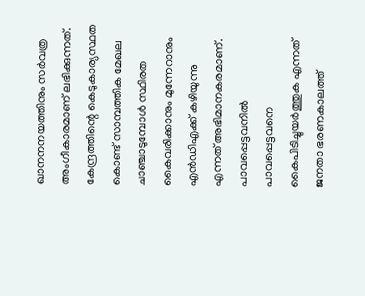ഖാനനനയത്തിനും സര്‍വത്ര അംഗീകാരമാണ്‌ ലഭിക്കുന്നത്‌. കേന്ദ്രത്തിന്റെ കെടുകാര്യസ്ഥത കൊണ്ട്‌ സാമ്പത്തിക മേഖല ചാഞ്ചാടുമ്പോള്‍ സ്ഥിരത കൈവരിക്കാനും മുന്നേറാനും എന്‍ഡിഎക്ക്‌ കഴിയുന്നു എന്നത്‌ അഭിമാനകരമാണ്‌. പാവപ്പെട്ടവനില്‍ പാവപ്പെട്ടവനെ കൈപിടിച്ചുയര്‍ത്തുക എന്നത്‌ ജനതാ ഭരണകാലത്ത്‌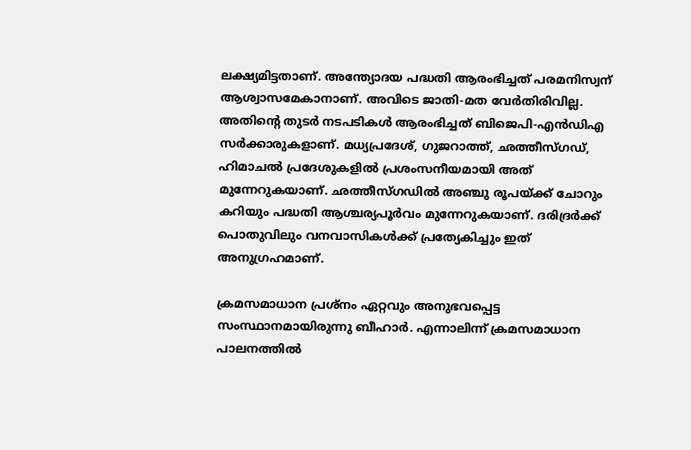ലക്ഷ്യമിട്ടതാണ്‌. അന്ത്യോദയ പദ്ധതി ആരംഭിച്ചത്‌ പരമനിസ്വന്‌ ആശ്വാസമേകാനാണ്‌. അവിടെ ജാതി-മത വേര്‍തിരിവില്ല. അതിന്റെ തുടര്‍ നടപടികള്‍ ആരംഭിച്ചത്‌ ബിജെപി-എന്‍ഡിഎ സര്‍ക്കാരുകളാണ്‌. മധ്യപ്രദേശ്‌, ഗുജറാത്ത്‌, ഛത്തീസ്ഗഡ്‌, ഹിമാചല്‍ പ്രദേശുകളില്‍ പ്രശംസനീയമായി അത്‌ മുന്നേറുകയാണ്‌. ഛത്തീസ്ഗഡില്‍ അഞ്ചു രൂപയ്‌ക്ക്‌ ചോറും കറിയും പദ്ധതി ആശ്ചര്യപൂര്‍വം മുന്നേറുകയാണ്‌. ദരിദ്രര്‍ക്ക്‌ പൊതുവിലും വനവാസികള്‍ക്ക്‌ പ്രത്യേകിച്ചും ഇത്‌ അനുഗ്രഹമാണ്‌.

ക്രമസമാധാന പ്രശ്നം ഏറ്റവും അനുഭവപ്പെട്ട സംസ്ഥാനമായിരുന്നു ബീഹാര്‍. എന്നാലിന്ന്‌ ക്രമസമാധാന പാലനത്തില്‍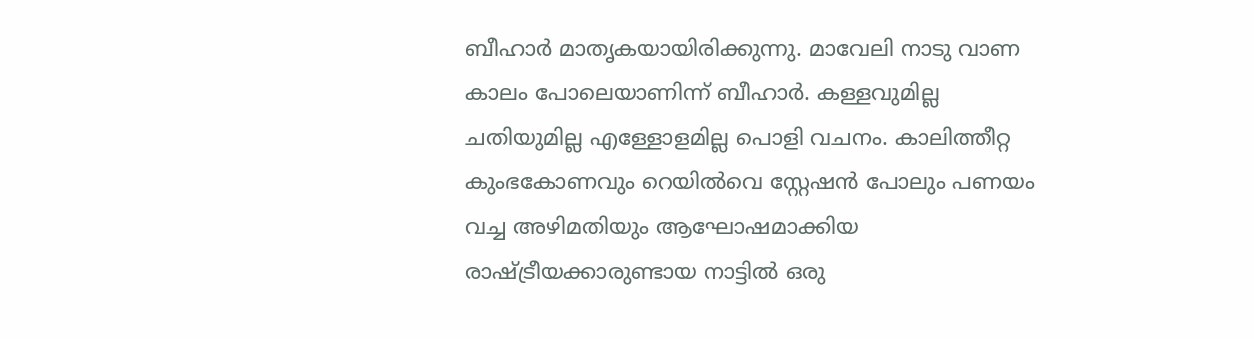ബീഹാര്‍ മാതൃകയായിരിക്കുന്നു. മാവേലി നാടു വാണ കാലം പോലെയാണിന്ന്‌ ബീഹാര്‍. കള്ളവുമില്ല ചതിയുമില്ല എള്ളോളമില്ല പൊളി വചനം. കാലിത്തീറ്റ കുംഭകോണവും റെയില്‍വെ സ്റ്റേഷന്‍ പോലും പണയം വച്ച അഴിമതിയും ആഘോഷമാക്കിയ രാഷ്‌ട്രീയക്കാരുണ്ടായ നാട്ടില്‍ ഒരു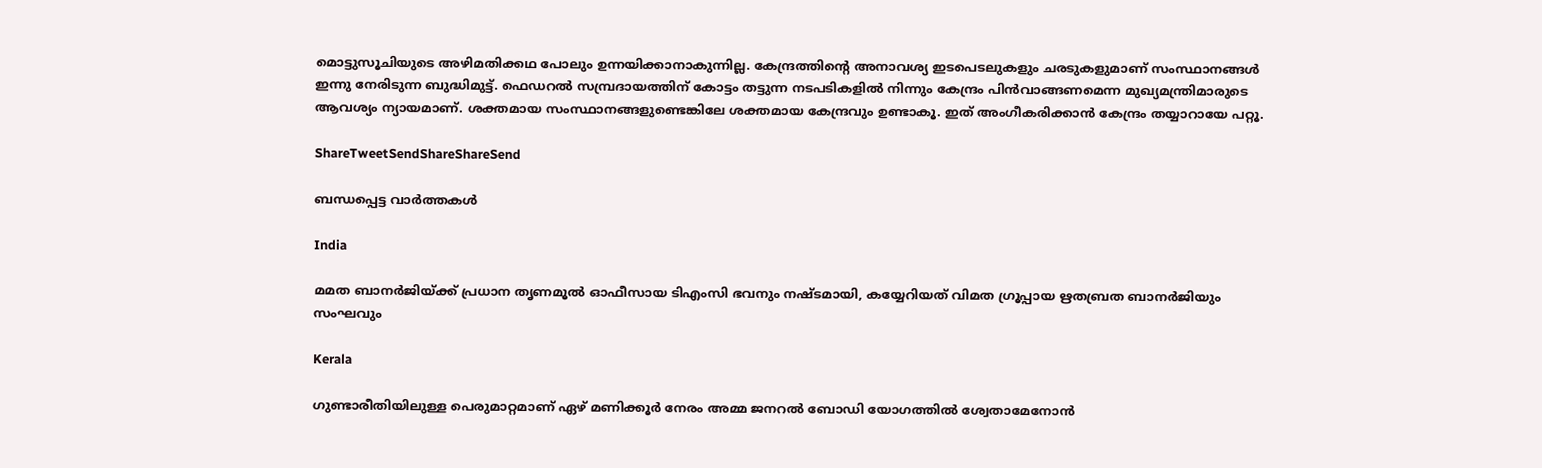മൊട്ടുസൂചിയുടെ അഴിമതിക്കഥ പോലും ഉന്നയിക്കാനാകുന്നില്ല. കേന്ദ്രത്തിന്റെ അനാവശ്യ ഇടപെടലുകളും ചരടുകളുമാണ്‌ സംസ്ഥാനങ്ങള്‍ ഇന്നു നേരിടുന്ന ബുദ്ധിമുട്ട്‌. ഫെഡറല്‍ സമ്പ്രദായത്തിന്‌ കോട്ടം തട്ടുന്ന നടപടികളില്‍ നിന്നും കേന്ദ്രം പിന്‍വാങ്ങണമെന്ന മുഖ്യമന്ത്രിമാരുടെ ആവശ്യം ന്യായമാണ്‌. ശക്തമായ സംസ്ഥാനങ്ങളുണ്ടെങ്കിലേ ശക്തമായ കേന്ദ്രവും ഉണ്ടാകൂ. ഇത്‌ അംഗീകരിക്കാന്‍ കേന്ദ്രം തയ്യാറായേ പറ്റൂ.

ShareTweetSendShareShareSend

ബന്ധപ്പെട്ട വാര്‍ത്തകള്‍

India

മമത ബാനര്‍ജിയ്‌ക്ക് പ്രധാന തൃണമൂല്‍ ഓഫീസായ ടിഎംസി ഭവനും നഷ്ടമായി, കയ്യേറിയത് വിമത ഗ്രൂപ്പായ ഋതബ്രത ബാനര്‍ജിയും സംഘവും

Kerala

ഗുണ്ടാരീതിയിലുള്ള പെരുമാറ്റമാണ് ഏഴ് മണിക്കൂര്‍ നേരം അമ്മ ജനറല്‍ ബോഡി യോഗത്തില്‍ ശ്വേതാമേനോന്‍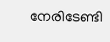നേരിടേണ്ടി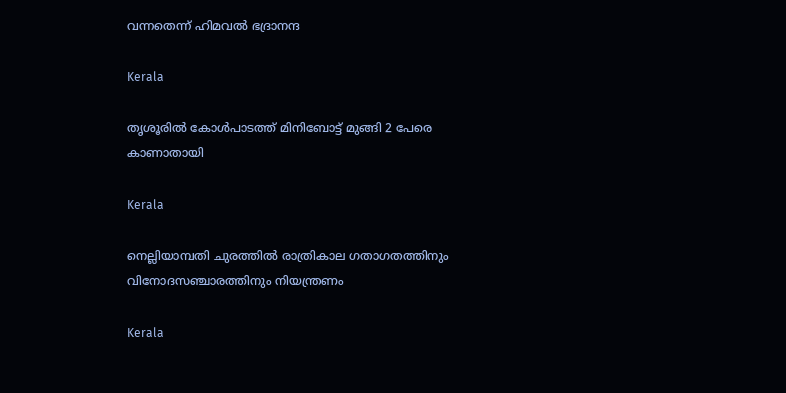വന്നതെന്ന് ഹിമവല്‍ ഭദ്രാനന്ദ

Kerala

തൃശൂരില്‍ കോള്‍പാടത്ത് മിനിബോട്ട് മുങ്ങി 2 പേരെ കാണാതായി

Kerala

നെല്ലിയാമ്പതി ചുരത്തില്‍ രാത്രികാല ഗതാഗതത്തിനും വിനോദസഞ്ചാരത്തിനും നിയന്ത്രണം

Kerala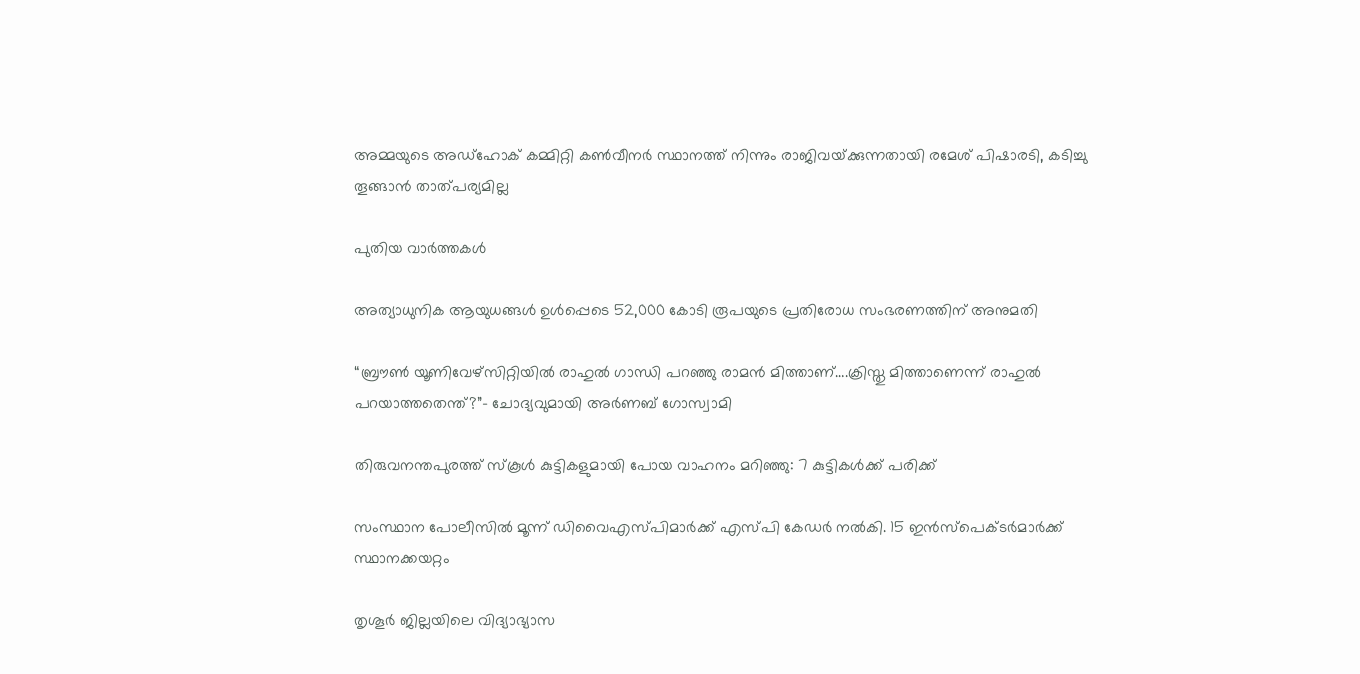അമ്മയുടെ അഡ്‌ഹോക് കമ്മിറ്റി കണ്‍വീനര്‍ സ്ഥാനത്ത് നിന്നും രാജിവയ്‌ക്കുന്നതായി രമേശ് പിഷാരടി, കടിച്ചു തൂങ്ങാന്‍ താത്പര്യമില്ല

പുതിയ വാര്‍ത്തകള്‍

അത്യാധുനിക ആയുധങ്ങൾ ഉൾപ്പെടെ 52,000 കോടി രൂപയുടെ പ്രതിരോധ സംഭരണത്തിന് അനുമതി

“ബ്രൗണ്‍ യൂണിവേഴ്സിറ്റിയില്‍ രാഹുല്‍ ഗാന്ധി പറഞ്ഞു രാമന്‍ മിത്താണ്….ക്രിസ്തു മിത്താണെന്ന് രാഹുല്‍ പറയാത്തതെന്ത്?”- ചോദ്യവുമായി അര്‍ണബ് ഗോസ്വാമി

തിരുവനന്തപുരത്ത് സ്‌കൂള്‍ കുട്ടികളുമായി പോയ വാഹനം മറിഞ്ഞു: 7 കുട്ടികള്‍ക്ക് പരിക്ക്

സംസ്ഥാന പോലീസില്‍ മൂന്ന് ഡിവൈഎസ്പിമാര്‍ക്ക് എസ്പി കേഡര്‍ നല്‍കി. 15 ഇന്‍സ്പെക്ടര്‍മാര്‍ക്ക് സ്ഥാനക്കയറ്റം

തൃശൂര്‍ ജില്ലയിലെ വിദ്യാഭ്യാസ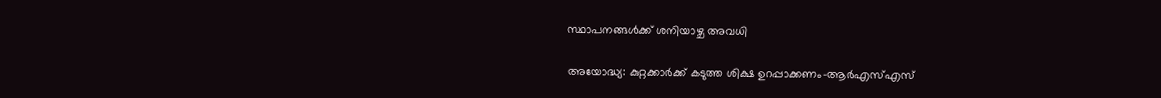സ്ഥാപനങ്ങള്‍ക്ക് ശനിയാഴ്ച അവധി

അയോദ്ധ്യ: കുറ്റക്കാര്‍ക്ക് കടുത്ത ശിക്ഷ ഉറപ്പാക്കണം-ആര്‍എസ്എസ്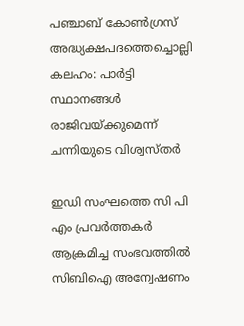പഞ്ചാബ് കോണ്‍ഗ്രസ് അദ്ധ്യക്ഷപദത്തെച്ചൊല്ലി കലഹം: പാര്‍ട്ടി സ്ഥാനങ്ങള്‍ രാജിവയ്‌ക്കുമെന്ന് ചന്നിയുടെ വിശ്വസ്തര്‍

ഇഡി സംഘത്തെ സി പി എം പ്രവര്‍ത്തകര്‍ ആക്രമിച്ച സംഭവത്തില്‍ സിബിഐ അന്വേഷണം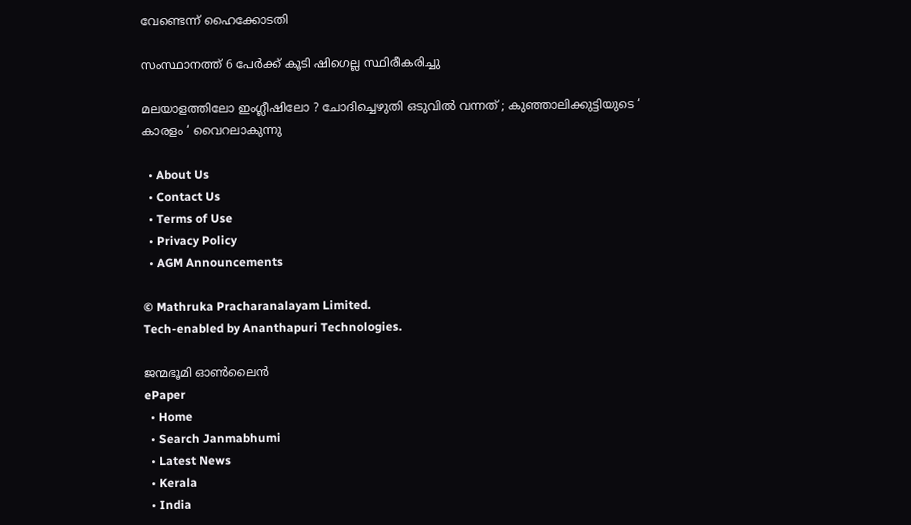വേണ്ടെന്ന് ഹൈക്കോടതി

സംസ്ഥാനത്ത് 6 പേര്‍ക്ക് കൂടി ഷിഗെല്ല സ്ഥിരീകരിച്ചു

മലയാളത്തിലോ ഇംഗ്ലീഷിലോ ? ചോദിച്ചെഴുതി ഒടുവിൽ വന്നത് ; കുഞ്ഞാലിക്കുട്ടിയുടെ ‘ കാരളം ‘ വൈറലാകുന്നു

  • About Us
  • Contact Us
  • Terms of Use
  • Privacy Policy
  • AGM Announcements

© Mathruka Pracharanalayam Limited.
Tech-enabled by Ananthapuri Technologies.

ജന്മഭൂമി ഓണ്‍ലൈന്‍
ePaper
  • Home
  • Search Janmabhumi
  • Latest News
  • Kerala
  • India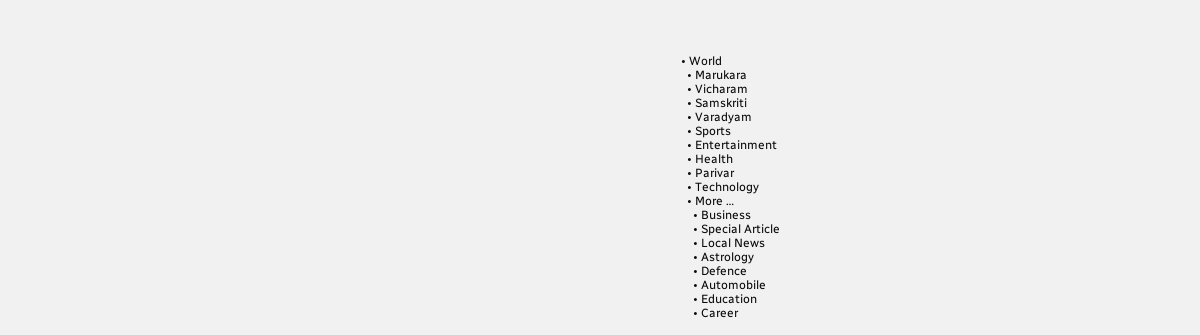• World
  • Marukara
  • Vicharam
  • Samskriti
  • Varadyam
  • Sports
  • Entertainment
  • Health
  • Parivar
  • Technology
  • More …
    • Business
    • Special Article
    • Local News
    • Astrology
    • Defence
    • Automobile
    • Education
    • Career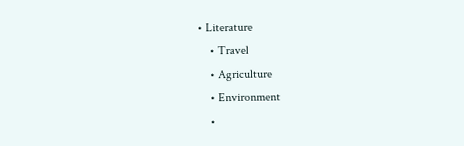• Literature
    • Travel
    • Agriculture
    • Environment
    •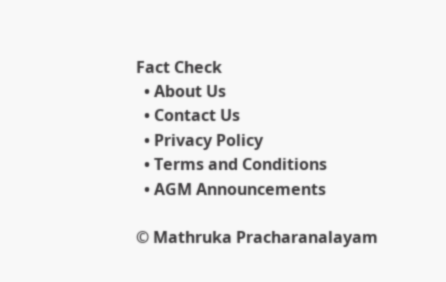Fact Check
  • About Us
  • Contact Us
  • Privacy Policy
  • Terms and Conditions
  • AGM Announcements

© Mathruka Pracharanalayam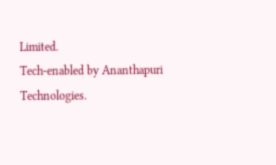Limited.
Tech-enabled by Ananthapuri Technologies.